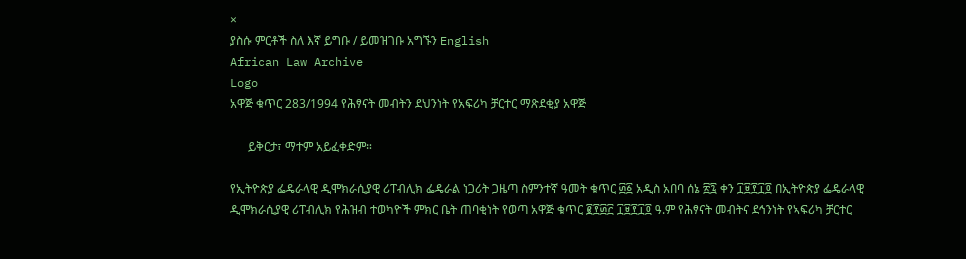×
ያስሱ ምርቶች ስለ እኛ ይግቡ / ይመዝገቡ አግኙን English
African Law Archive
Logo
አዋጅ ቁጥር 283/1994 የሕፃናት መብትን ደህንነት የአፍሪካ ቻርተር ማጽደቂያ አዋጅ

      ይቅርታ፣ ማተም አይፈቀድም።

የኢትዮጵያ ፌዴራላዊ ዲሞክራሲያዊ ሪፐብሊክ ፌዴራል ነጋሪት ጋዜጣ ስምንተኛ ዓመት ቁጥር ፴፩ አዲስ አበባ ሰኔ ፳፯ ቀን ፲፱፻፲፬ በኢትዮጵያ ፌዴራላዊ ዲሞክራሲያዊ ሪፐብሊክ የሕዝብ ተወካዮች ምክር ቤት ጠባቂነት የወጣ አዋጅ ቁጥር ፪፻፴፫ ፲፱፻፲፬ ዓ.ም የሕፃናት መብትና ደኅንነት የኣፍሪካ ቻርተር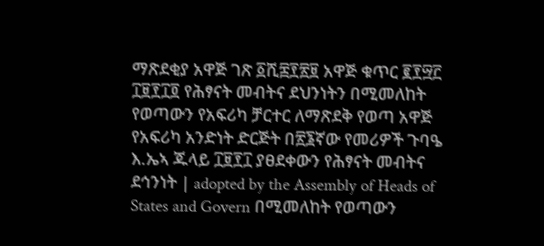ማጽደቂያ አዋጅ ገጽ ፩ሺ፰፻፳፱ አዋጅ ቁጥር ፪፻፵፫ ፲፱፻፲፬ የሕፃናት መብትና ደህንነትን በሚመለከት የወጣውን የአፍሪካ ቻርተር ለማጽደቅ የወጣ አዋጅ የአፍሪካ አንድነት ድርጅት በ፳፮ኛው የመሪዎች ጉባዔ እ.ኤኣ ጁላይ ፲፱፻፲ ያፀደቀውን የሕፃናት መብትና ደኅንነት | adopted by the Assembly of Heads of States and Govern በሚመለከት የወጣውን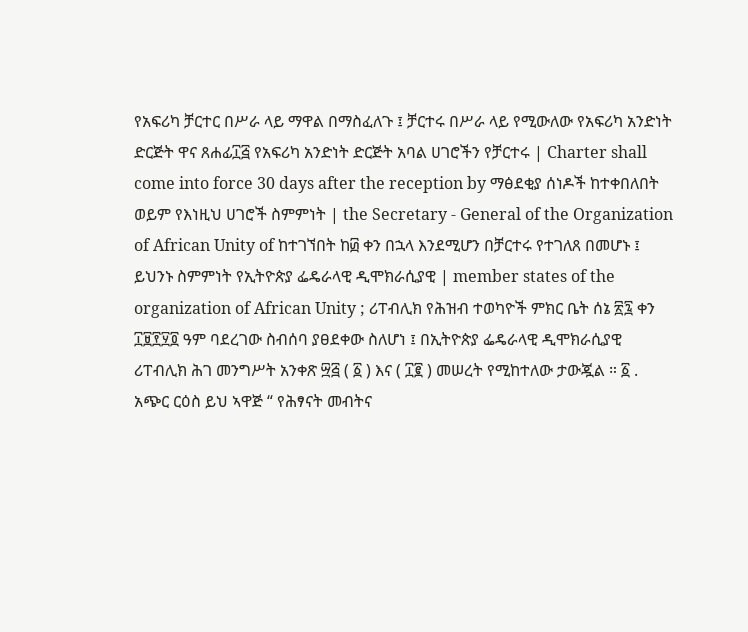የአፍሪካ ቻርተር በሥራ ላይ ማዋል በማስፈለጉ ፤ ቻርተሩ በሥራ ላይ የሚውለው የአፍሪካ አንድነት ድርጅት ዋና ጸሐፊ፲፭ የአፍሪካ አንድነት ድርጅት አባል ሀገሮችን የቻርተሩ | Charter shall come into force 30 days after the reception by ማፅደቂያ ሰነዶች ከተቀበለበት ወይም የእነዚህ ሀገሮች ስምምነት | the Secretary - General of the Organization of African Unity of ከተገኘበት ከ፴ ቀን በኋላ እንደሚሆን በቻርተሩ የተገለጸ በመሆኑ ፤ ይህንኑ ስምምነት የኢትዮጵያ ፌዴራላዊ ዲሞክራሲያዊ | member states of the organization of African Unity ; ሪፐብሊክ የሕዝብ ተወካዮች ምክር ቤት ሰኔ ፳፯ ቀን ፲፱፻፶፬ ዓም ባደረገው ስብሰባ ያፀደቀው ስለሆነ ፤ በኢትዮጵያ ፌዴራላዊ ዲሞክራሲያዊ ሪፐብሊክ ሕገ መንግሥት አንቀጽ ፵፭ ( ፩ ) እና ( ፲፪ ) መሠረት የሚከተለው ታውጇል ። ፩ . አጭር ርዕስ ይህ ኣዋጅ “ የሕፃናት መብትና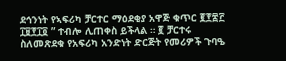ደኅንነት የኣፍሪካ ቻርተር ማዕደቂያ አዋጅ ቁጥር ፪፻፷፫ ፲፱፻፲፬ ” ተብሎ ሊጠቀስ ይችላል ። ፪ ቻርተሩ ስለመጽደቁ የአፍሪካ አንድነት ድርጅት የመሪዎች ጉባዔ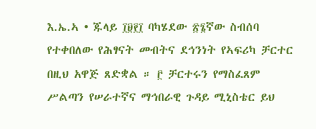እ.ኤ.ኣ • ጁላይ ፲፱፻፲ ባካሄደው ፳፮ኛው ስብሰባ የተቀበለው የሕፃናት መብትና ደኅንነት የኣፍሪካ ቻርተር በዚህ አዋጅ ጸድቋል ። ፫ ቻርተሩን የማስፈጸም ሥልጣን የሠራተኛና ማኅበራዊ ጉዳይ ሚኒስቴር ይህ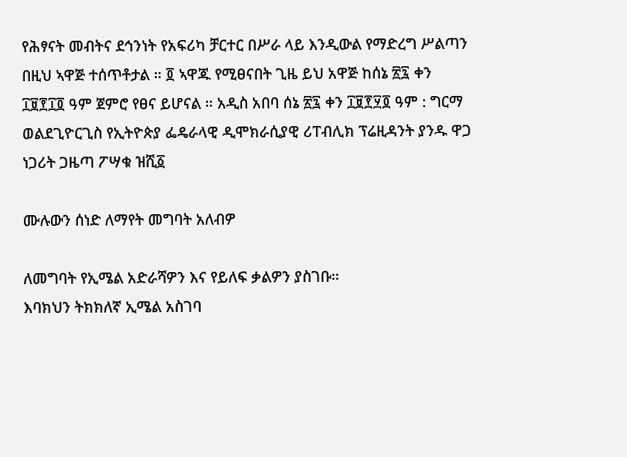የሕፃናት መብትና ደኅንነት የአፍሪካ ቻርተር በሥራ ላይ እንዲውል የማድረግ ሥልጣን በዚህ ኣዋጅ ተሰጥቶታል ። ፬ ኣዋጁ የሚፀናበት ጊዜ ይህ አዋጅ ከሰኔ ፳፯ ቀን ፲፱፻፲፬ ዓም ጀምሮ የፀና ይሆናል ። አዲስ አበባ ሰኔ ፳፯ ቀን ፲፱፻፶፬ ዓም : ግርማ ወልደጊዮርጊስ የኢትዮጵያ ፌዴራላዊ ዲሞክራሲያዊ ሪፐብሊክ ፕሬዚዳንት ያንዱ ዋጋ ነጋሪት ጋዜጣ ፖሣቁ ዝሺ፩

ሙሉውን ሰነድ ለማየት መግባት አለብዎ

ለመግባት የኢሜል አድራሻዎን እና የይለፍ ቃልዎን ያስገቡ።
እባክህን ትክክለኛ ኢሜል አስገባ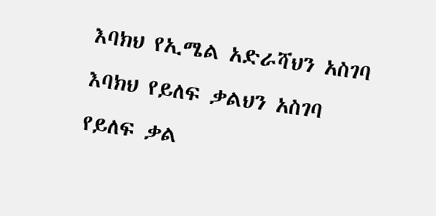እባክህ የኢሜል አድራሻህን አስገባ
እባክህ የይለፍ ቃልህን አስገባ
የይለፍ ቃል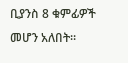ቢያንስ 8 ቁምፊዎች መሆን አለበት።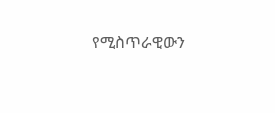የሚስጥራዊውን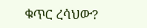ቁጥር ረሳህው?